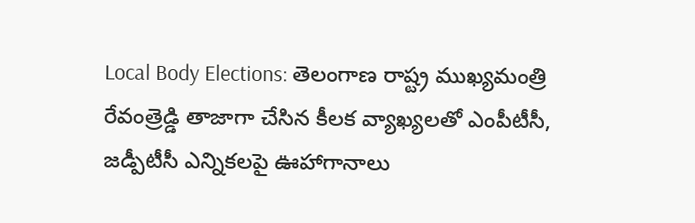Local Body Elections: తెలంగాణ రాష్ట్ర ముఖ్యమంత్రి రేవంత్రెడ్డి తాజాగా చేసిన కీలక వ్యాఖ్యలతో ఎంపీటీసీ, జడ్పీటీసీ ఎన్నికలపై ఊహాగానాలు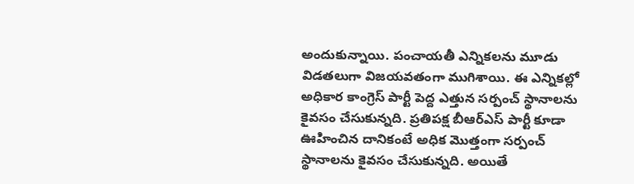అందుకున్నాయి. పంచాయతీ ఎన్నికలను మూడు విడతలుగా విజయవతంగా ముగిశాయి. ఈ ఎన్నికల్లో అధికార కాంగ్రెస్ పార్టీ పెద్ద ఎత్తున సర్పంచ్ స్థానాలను కైవసం చేసుకున్నది. ప్రతిపక్ష బీఆర్ఎస్ పార్టీ కూడా ఊహించిన దానికంటే అధిక మొత్తంగా సర్పంచ్ స్థానాలను కైవసం చేసుకున్నది. అయితే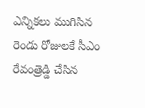ఎన్నికలు ముగిసిన రెండు రోజులకే సీఎం రేవంత్రెడ్డి చేసిన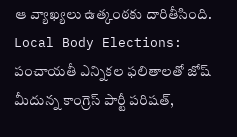ఆ వ్యాఖ్యలు ఉత్కంఠకు దారితీసింది.
Local Body Elections: పంచాయతీ ఎన్నికల ఫలితాలతో జోష్ మీదున్న కాంగ్రెస్ పార్టీ పరిషత్,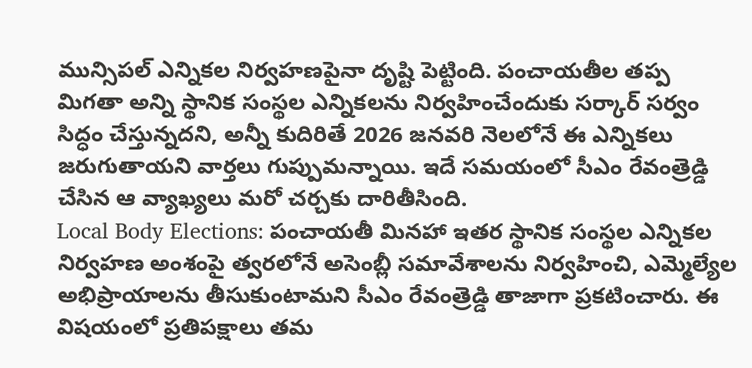మున్సిపల్ ఎన్నికల నిర్వహణపైనా దృష్టి పెట్టింది. పంచాయతీల తప్ప మిగతా అన్ని స్థానిక సంస్థల ఎన్నికలను నిర్వహించేందుకు సర్కార్ సర్వం సిద్ధం చేస్తున్నదని, అన్నీ కుదిరితే 2026 జనవరి నెలలోనే ఈ ఎన్నికలు జరుగుతాయని వార్తలు గుప్పుమన్నాయి. ఇదే సమయంలో సీఎం రేవంత్రెడ్డి చేసిన ఆ వ్యాఖ్యలు మరో చర్చకు దారితీసింది.
Local Body Elections: పంచాయతీ మినహా ఇతర స్థానిక సంస్థల ఎన్నికల నిర్వహణ అంశంపై త్వరలోనే అసెంబ్లీ సమావేశాలను నిర్వహించి, ఎమ్మెల్యేల అభిప్రాయాలను తీసుకుంటామని సీఎం రేవంత్రెడ్డి తాజాగా ప్రకటించారు. ఈ విషయంలో ప్రతిపక్షాలు తమ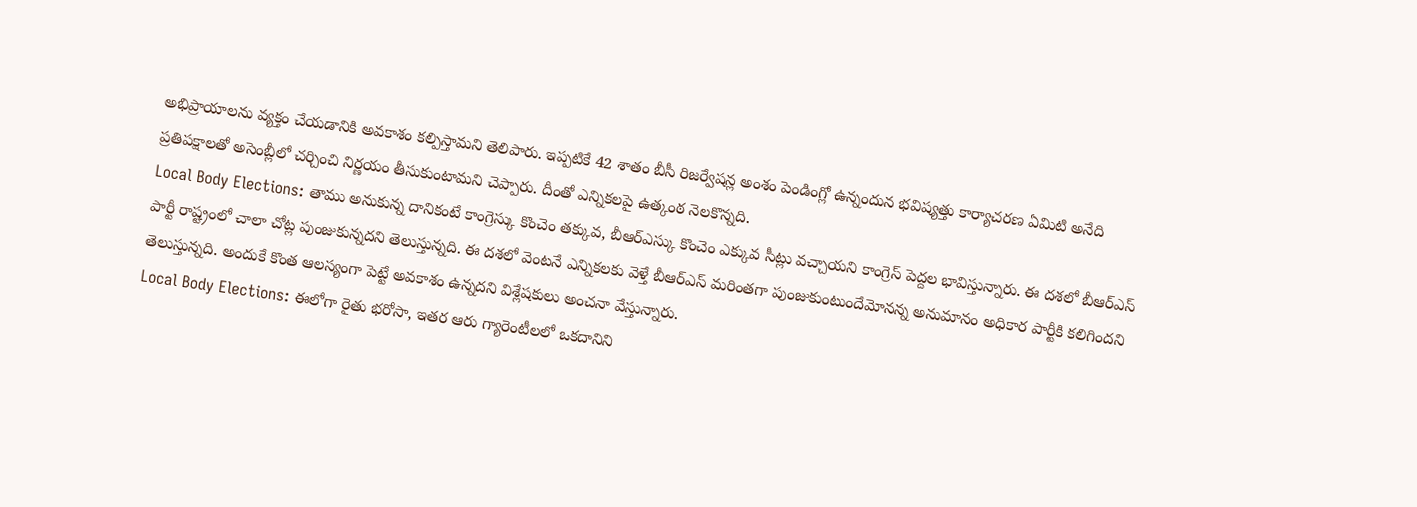అభిప్రాయాలను వ్యక్తం చేయడానికి అవకాశం కల్పిస్తామని తెలిపారు. ఇప్పటికే 42 శాతం బీసీ రిజర్వేషన్ల అంశం పెండింగ్లో ఉన్నందున భవిష్యత్తు కార్యాచరణ ఏమిటి అనేది ప్రతిపక్షాలతో అసెంబ్లీలో చర్చించి నిర్ణయం తీసుకుంటామని చెప్పారు. దీంతో ఎన్నికలపై ఉత్కంఠ నెలకొన్నది.
Local Body Elections: తాము అనుకున్న దానికంటే కాంగ్రెస్కు కొంచెం తక్కువ, బీఆర్ఎస్కు కొంచెం ఎక్కువ సీట్లు వచ్చాయని కాంగ్రెస్ పెద్దల భావిస్తున్నారు. ఈ దశలో బీఆర్ఎస్ పార్టీ రాష్ట్రంలో చాలా చోట్ల పుంజుకున్నదని తెలుస్తున్నది. ఈ దశలో వెంటనే ఎన్నికలకు వెళ్తే బీఆర్ఎస్ మరింతగా పుంజుకుంటుందేమోనన్న అనుమానం అధికార పార్టీకి కలిగిందని తెలుస్తున్నది. అందుకే కొంత ఆలస్యంగా పెట్టే అవకాశం ఉన్నదని విశ్లేషకులు అంచనా వేస్తున్నారు.
Local Body Elections: ఈలోగా రైతు భరోసా, ఇతర ఆరు గ్యారెంటీలలో ఒకదానిని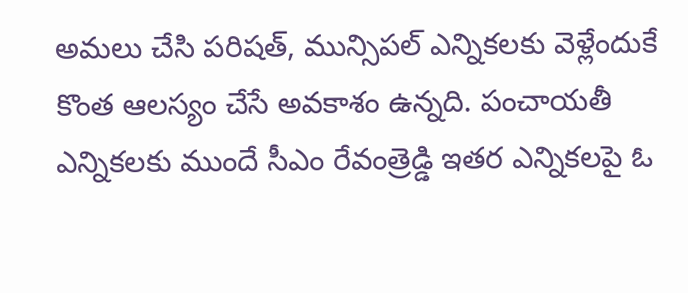అమలు చేసి పరిషత్, మున్సిపల్ ఎన్నికలకు వెళ్లేందుకే కొంత ఆలస్యం చేసే అవకాశం ఉన్నది. పంచాయతీ ఎన్నికలకు ముందే సీఎం రేవంత్రెడ్డి ఇతర ఎన్నికలపై ఓ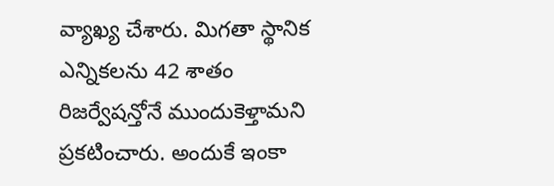వ్యాఖ్య చేశారు. మిగతా స్థానిక ఎన్నికలను 42 శాతం రిజర్వేషన్తోనే ముందుకెళ్తామని ప్రకటించారు. అందుకే ఇంకా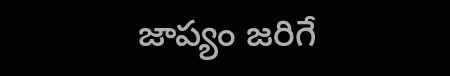జాప్యం జరిగే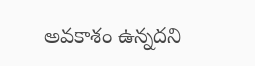అవకాశం ఉన్నదని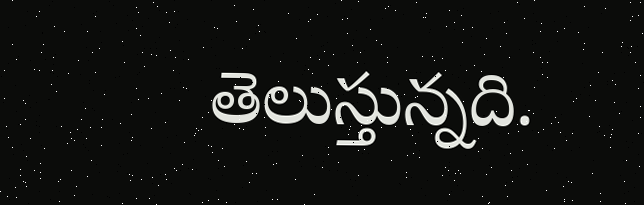తెలుస్తున్నది.